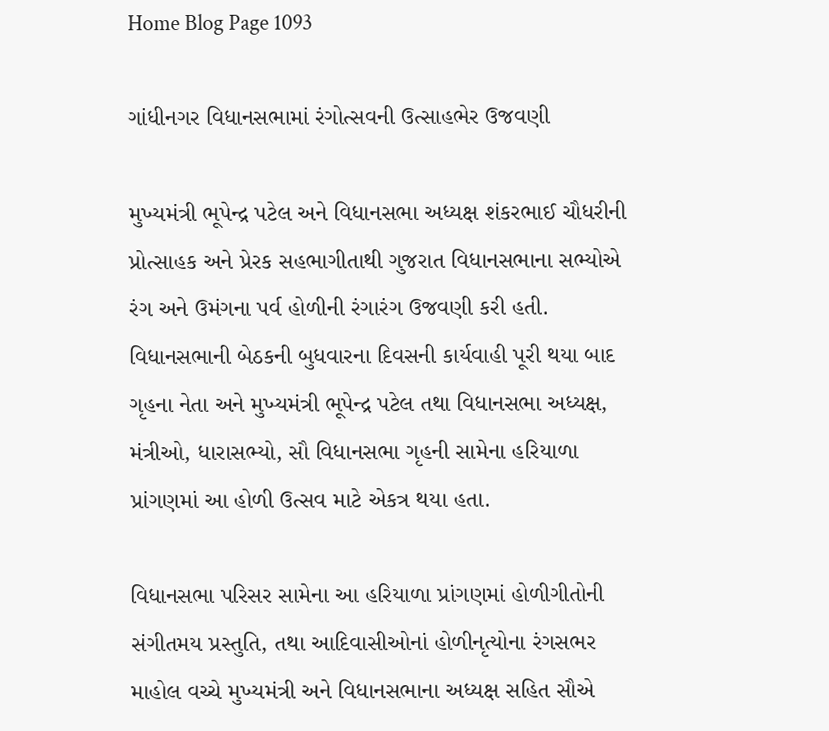Home Blog Page 1093

ગાંધીનગર વિધાનસભામાં રંગોત્સવની ઉત્સાહભેર ઉજવણી

મુખ્યમંત્રી ભૂપેન્દ્ર પટેલ અને વિધાનસભા અધ્યક્ષ શંકરભાઈ ચૌધરીની પ્રોત્સાહક અને પ્રેરક સહભાગીતાથી ગુજરાત વિધાનસભાના સભ્યોએ રંગ અને ઉમંગના પર્વ હોળીની રંગારંગ ઉજવણી કરી હતી. વિધાનસભાની બેઠકની બુધવારના દિવસની કાર્યવાહી પૂરી થયા બાદ ગૃહના નેતા અને મુખ્યમંત્રી ભૂપેન્દ્ર પટેલ તથા વિધાનસભા અધ્યક્ષ, મંત્રીઓ, ધારાસભ્યો, સૌ વિધાનસભા ગૃહની સામેના હરિયાળા પ્રાંગણમાં આ હોળી ઉત્સવ માટે એકત્ર થયા હતા.

વિધાનસભા પરિસર સામેના આ હરિયાળા પ્રાંગણમાં હોળીગીતોની સંગીતમય પ્રસ્તુતિ, તથા આદિવાસીઓનાં હોળીનૃત્યોના રંગસભર માહોલ વચ્ચે મુખ્યમંત્રી અને વિધાનસભાના અધ્યક્ષ સહિત સૌએ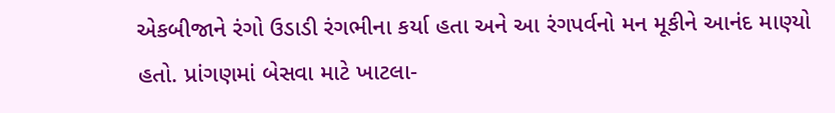એકબીજાને રંગો ઉડાડી રંગભીના કર્યા હતા અને આ રંગપર્વનો મન મૂકીને આનંદ માણ્યો હતો. પ્રાંગણમાં બેસવા માટે ખાટલા-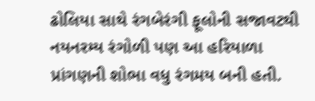ઢોલિયા સાથે રંગબેરંગી ફૂલોની સજાવટથી નયનરમ્ય રંગોળી પણ આ હરિયાળા પ્રાંગણની શોભા વધુ રંગમય બની હતી.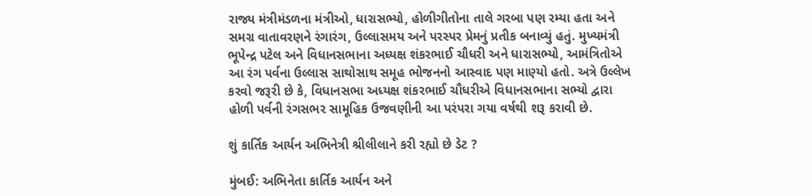રાજ્ય મંત્રીમંડળના મંત્રીઓ, ધારાસભ્યો, હોળીગીતોના તાલે ગરબા પણ રમ્યા હતા અને સમગ્ર વાતાવરણને રંગારંગ, ઉલ્લાસમય અને પરસ્પર પ્રેમનું પ્રતીક બનાવ્યું હતું. મુખ્યમંત્રી ભૂપેન્દ્ર પટેલ અને વિધાનસભાના અધ્યક્ષ શંકરભાઈ ચૌધરી અને ધારાસભ્યો, આમંત્રિતોએ આ રંગ પર્વના ઉલ્લાસ સાથોસાથ સમૂહ ભોજનનો આસ્વાદ પણ માણ્યો હતો. અત્રે ઉલ્લેખ કરવો જરૂરી છે કે, વિધાનસભા અધ્યક્ષ શંકરભાઈ ચૌધરીએ વિધાનસભાના સભ્યો દ્વારા હોળી પર્વની રંગસભર સામૂહિક ઉજવણીની આ પરંપરા ગયા વર્ષથી શરૂ કરાવી છે.

શું કાર્તિક આર્યન અભિનેત્રી શ્રીલીલાને કરી રહ્યો છે ડેટ ?

મુંબઈ: અભિનેતા કાર્તિક આર્યન અને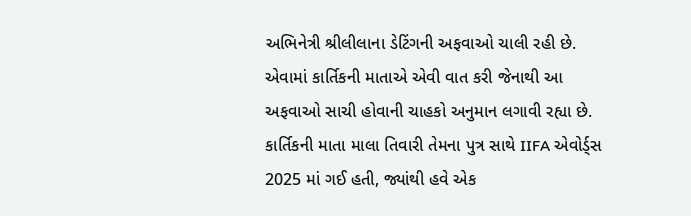અભિનેત્રી શ્રીલીલાના ડેટિંગની અફવાઓ ચાલી રહી છે. એવામાં કાર્તિકની માતાએ એવી વાત કરી જેનાથી આ અફવાઓ સાચી હોવાની ચાહકો અનુમાન લગાવી રહ્યા છે. કાર્તિકની માતા માલા તિવારી તેમના પુત્ર સાથે IIFA એવોર્ડ્સ 2025 માં ગઈ હતી, જ્યાંથી હવે એક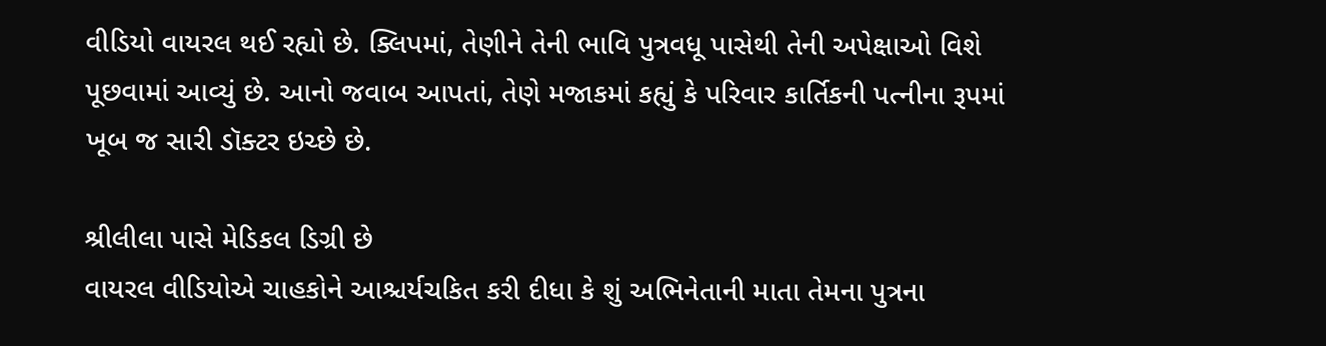વીડિયો વાયરલ થઈ રહ્યો છે. ક્લિપમાં, તેણીને તેની ભાવિ પુત્રવધૂ પાસેથી તેની અપેક્ષાઓ વિશે પૂછવામાં આવ્યું છે. આનો જવાબ આપતાં, તેણે મજાકમાં કહ્યું કે પરિવાર કાર્તિકની પત્નીના રૂપમાં ખૂબ જ સારી ડૉક્ટર ઇચ્છે છે.

શ્રીલીલા પાસે મેડિકલ ડિગ્રી છે
વાયરલ વીડિયોએ ચાહકોને આશ્ચર્યચકિત કરી દીધા કે શું અભિનેતાની માતા તેમના પુત્રના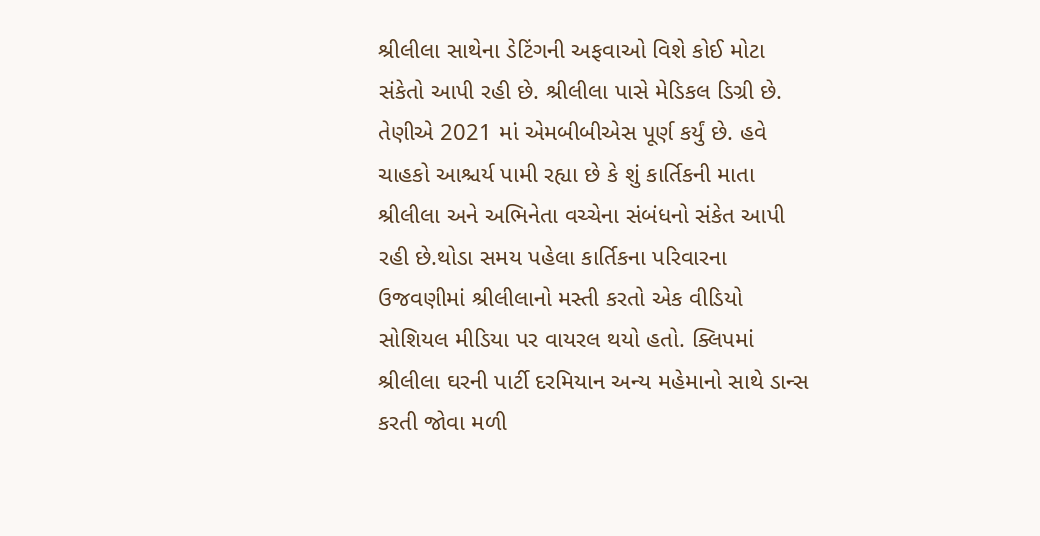શ્રીલીલા સાથેના ડેટિંગની અફવાઓ વિશે કોઈ મોટા સંકેતો આપી રહી છે. શ્રીલીલા પાસે મેડિકલ ડિગ્રી છે. તેણીએ 2021 માં એમબીબીએસ પૂર્ણ કર્યું છે. હવે ચાહકો આશ્ચર્ય પામી રહ્યા છે કે શું કાર્તિકની માતા શ્રીલીલા અને અભિનેતા વચ્ચેના સંબંધનો સંકેત આપી રહી છે.થોડા સમય પહેલા કાર્તિકના પરિવારના ઉજવણીમાં શ્રીલીલાનો મસ્તી કરતો એક વીડિયો સોશિયલ મીડિયા પર વાયરલ થયો હતો. ક્લિપમાં શ્રીલીલા ઘરની પાર્ટી દરમિયાન અન્ય મહેમાનો સાથે ડાન્સ કરતી જોવા મળી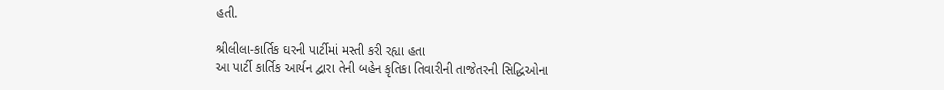હતી.

શ્રીલીલા-કાર્તિક ઘરની પાર્ટીમાં મસ્તી કરી રહ્યા હતા
આ પાર્ટી કાર્તિક આર્યન દ્વારા તેની બહેન કૃતિકા તિવારીની તાજેતરની સિદ્ધિઓના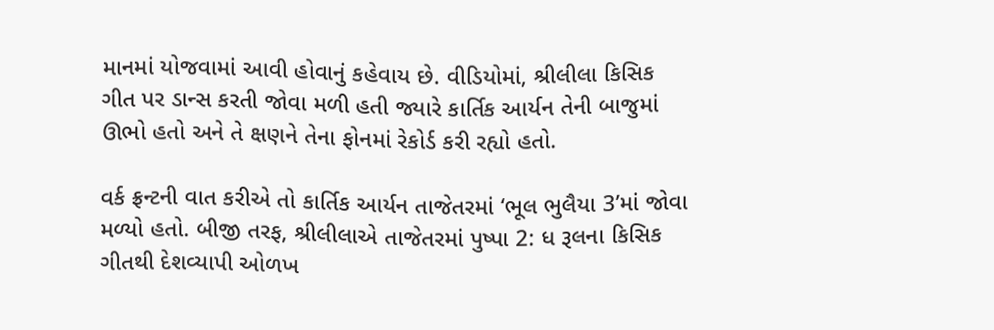માનમાં યોજવામાં આવી હોવાનું કહેવાય છે. વીડિયોમાં, શ્રીલીલા કિસિક ગીત પર ડાન્સ કરતી જોવા મળી હતી જ્યારે કાર્તિક આર્યન તેની બાજુમાં ઊભો હતો અને તે ક્ષણને તેના ફોનમાં રેકોર્ડ કરી રહ્યો હતો.

વર્ક ફ્રન્ટની વાત કરીએ તો કાર્તિક આર્યન તાજેતરમાં ‘ભૂલ ભુલૈયા 3’માં જોવા મળ્યો હતો. બીજી તરફ, શ્રીલીલાએ તાજેતરમાં પુષ્પા 2: ધ રૂલના કિસિક ગીતથી દેશવ્યાપી ઓળખ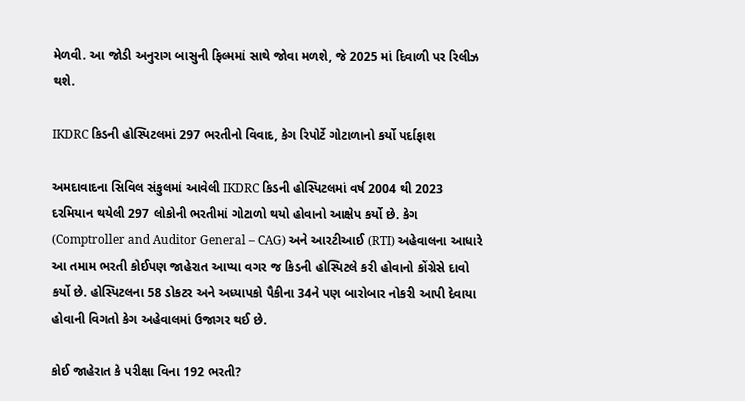મેળવી. આ જોડી અનુરાગ બાસુની ફિલ્મમાં સાથે જોવા મળશે, જે 2025 માં દિવાળી પર રિલીઝ થશે.

IKDRC કિડની હોસ્પિટલમાં 297 ભરતીનો વિવાદ, કેગ રિપોર્ટે ગોટાળાનો કર્યો પર્દાફાશ

અમદાવાદના સિવિલ સંકુલમાં આવેલી IKDRC કિડની હોસ્પિટલમાં વર્ષ 2004 થી 2023 દરમિયાન થયેલી 297 લોકોની ભરતીમાં ગોટાળો થયો હોવાનો આક્ષેપ કર્યો છે. કેગ (Comptroller and Auditor General – CAG) અને આરટીઆઈ (RTI) અહેવાલના આધારે આ તમામ ભરતી કોઈપણ જાહેરાત આપ્યા વગર જ કિડની હોસ્પિટલે કરી હોવાનો કોંગ્રેસે દાવો કર્યો છે. હોસ્પિટલના 58 ડોકટર અને અધ્યાપકો પૈકીના 34ને પણ બારોબાર નોકરી આપી દેવાયા હોવાની વિગતો કેગ અહેવાલમાં ઉજાગર થઈ છે.

કોઈ જાહેરાત કે પરીક્ષા વિના 192 ભરતી?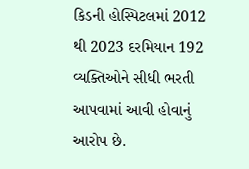કિડની હોસ્પિટલમાં 2012 થી 2023 દરમિયાન 192 વ્યક્તિઓને સીધી ભરતી આપવામાં આવી હોવાનું આરોપ છે.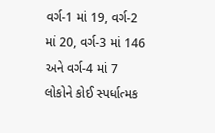વર્ગ-1 માં 19, વર્ગ-2 માં 20, વર્ગ-3 માં 146 અને વર્ગ-4 માં 7 લોકોને કોઈ સ્પર્ધાત્મક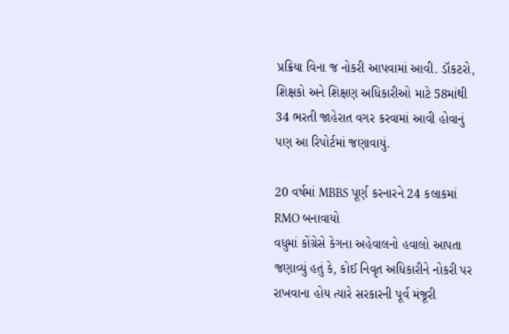પ્રક્રિયા વિના જ નોકરી આપવામાં આવી. ડૉકટરો, શિક્ષકો અને શિક્ષણ અધિકારીઓ માટે 58માંથી 34 ભરતી જાહેરાત વગર કરવામાં આવી હોવાનું પણ આ રિપોર્ટમાં જણાવાયું.

20 વર્ષમાં MBBS પૂર્ણ કરનારને 24 કલાકમાં RMO બનાવાયો
વધુમાં કોંગ્રેસે કેગના અહેવાલનો હવાલો આપતા જણાવ્યું હતું કે, કોઈ નિવૃત અધિકારીને નોકરી પર રાખવાના હોય ત્યારે સરકારની પૂર્વ મંજૂરી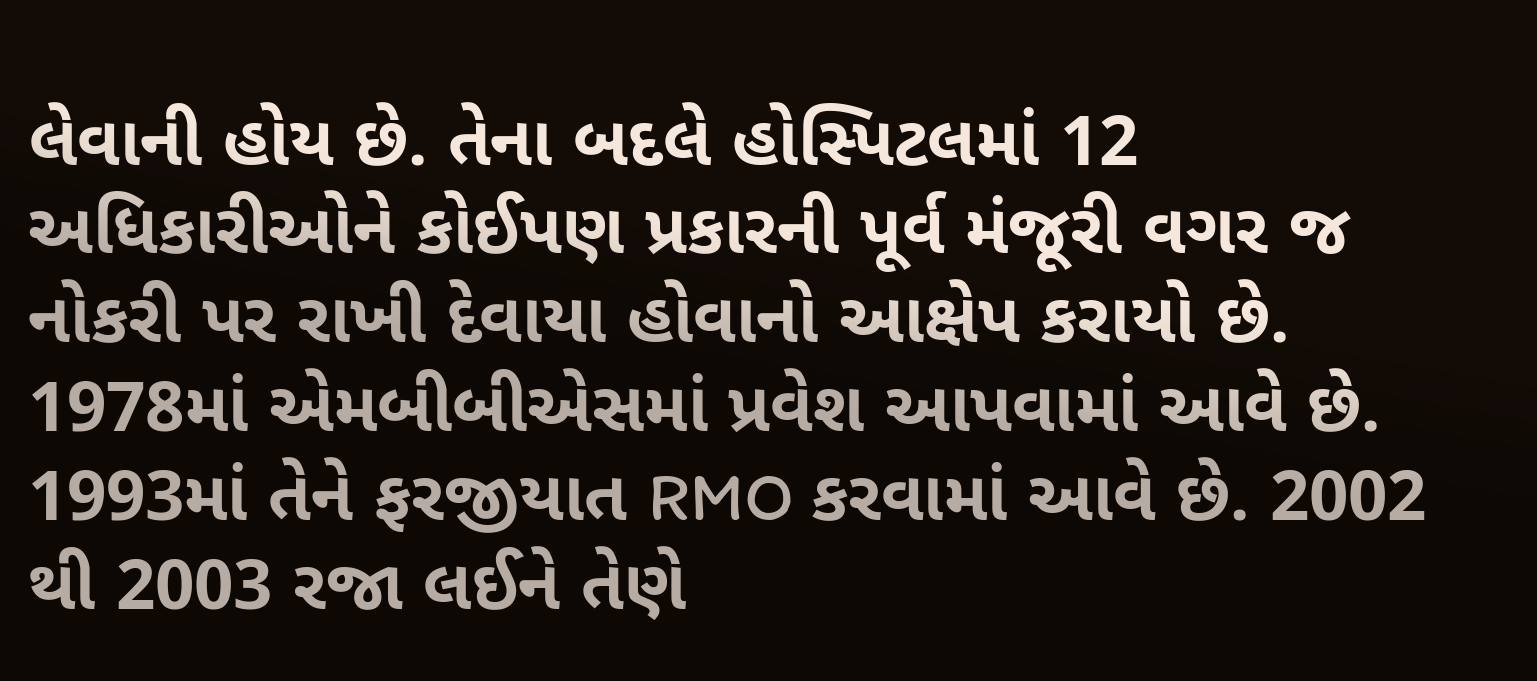લેવાની હોય છે. તેના બદલે હોસ્પિટલમાં 12 અધિકારીઓને કોઈપણ પ્રકારની પૂર્વ મંજૂરી વગર જ નોકરી પર રાખી દેવાયા હોવાનો આક્ષેપ કરાયો છે. 1978માં એમબીબીએસમાં પ્રવેશ આપવામાં આવે છે. 1993માં તેને ફરજીયાત RMO કરવામાં આવે છે. 2002 થી 2003 રજા લઈને તેણે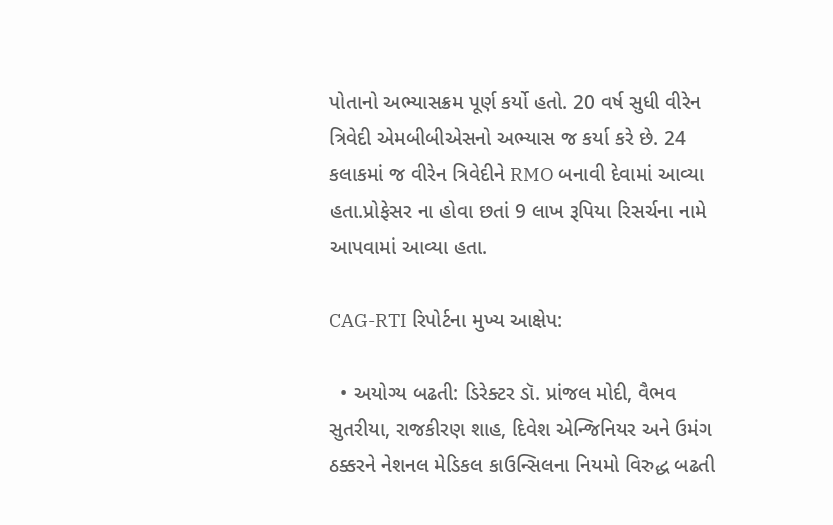પોતાનો અભ્યાસક્રમ પૂર્ણ કર્યો હતો. 20 વર્ષ સુધી વીરેન ત્રિવેદી એમબીબીએસનો અભ્યાસ જ કર્યા કરે છે. 24 કલાકમાં જ વીરેન ત્રિવેદીને RMO બનાવી દેવામાં આવ્યા હતા.પ્રોફેસર ના હોવા છતાં 9 લાખ રૂપિયા રિસર્ચના નામે આપવામાં આવ્યા હતા.

CAG-RTI રિપોર્ટના મુખ્ય આક્ષેપ:

  • અયોગ્ય બઢતી: ડિરેક્ટર ડૉ. પ્રાંજલ મોદી, વૈભવ સુતરીયા, રાજકીરણ શાહ, દિવેશ એન્જિનિયર અને ઉમંગ ઠક્કરને નેશનલ મેડિકલ કાઉન્સિલના નિયમો વિરુદ્ધ બઢતી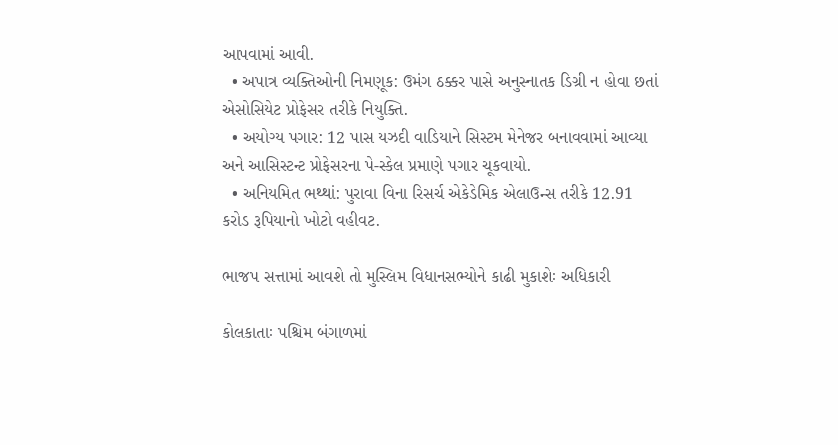આપવામાં આવી.
  • અપાત્ર વ્યક્તિઓની નિમણૂક: ઉમંગ ઠક્કર પાસે અનુસ્નાતક ડિગ્રી ન હોવા છતાં એસોસિયેટ પ્રોફેસર તરીકે નિયુક્તિ.
  • અયોગ્ય પગાર: 12 પાસ યઝદી વાડિયાને સિસ્ટમ મેનેજર બનાવવામાં આવ્યા અને આસિસ્ટન્ટ પ્રોફેસરના પે-સ્કેલ પ્રમાણે પગાર ચૂકવાયો.
  • અનિયમિત ભથ્થાં: પુરાવા વિના રિસર્ચ એકેડેમિક એલાઉન્સ તરીકે 12.91 કરોડ રૂપિયાનો ખોટો વહીવટ.

ભાજપ સત્તામાં આવશે તો મુસ્લિમ વિધાનસભ્યોને કાઢી મુકાશેઃ અધિકારી

કોલકાતાઃ પશ્ચિમ બંગાળમાં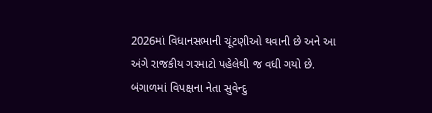2026માં વિધાનસભાની ચૂંટણીઓ થવાની છે અને આ અંગે રાજકીય ગરમાટો પહેલેથી જ વધી ગયો છે. બંગાળમાં વિપક્ષના નેતા સુવેન્દુ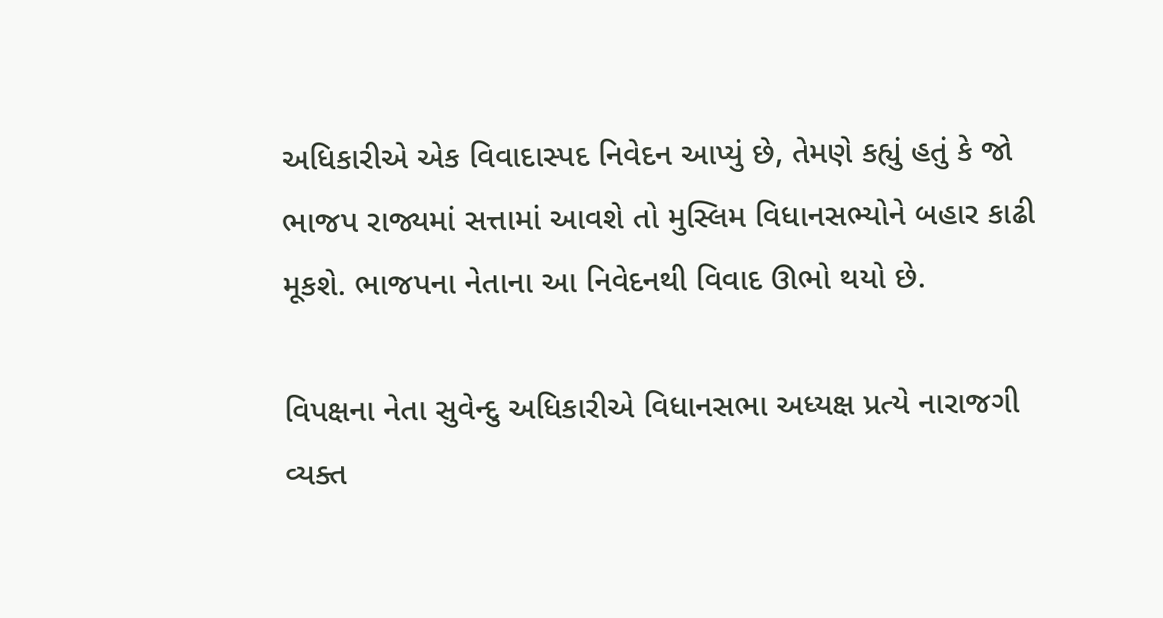અધિકારીએ એક વિવાદાસ્પદ નિવેદન આપ્યું છે, તેમણે કહ્યું હતું કે જો ભાજપ રાજ્યમાં સત્તામાં આવશે તો મુસ્લિમ વિધાનસભ્યોને બહાર કાઢી મૂકશે. ભાજપના નેતાના આ નિવેદનથી વિવાદ ઊભો થયો છે.

વિપક્ષના નેતા સુવેન્દુ અધિકારીએ વિધાનસભા અધ્યક્ષ પ્રત્યે નારાજગી વ્યક્ત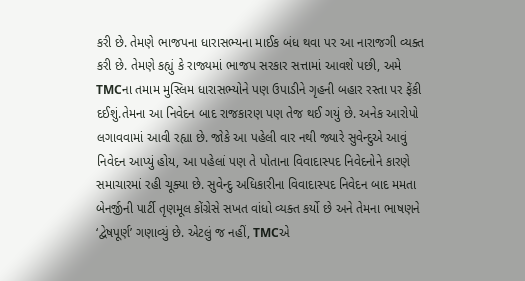કરી છે. તેમણે ભાજપના ધારાસભ્યના માઈક બંધ થવા પર આ નારાજગી વ્યક્ત કરી છે. તેમણે કહ્યું કે રાજ્યમાં ભાજપ સરકાર સત્તામાં આવશે પછી, અમે TMCના તમામ મુસ્લિમ ધારાસભ્યોને પણ ઉપાડીને ગૃહની બહાર રસ્તા પર ફેંકી દઈશું.તેમના આ નિવેદન બાદ રાજકારણ પણ તેજ થઈ ગયું છે. અનેક આરોપો લગાવવામાં આવી રહ્યા છે. જોકે આ પહેલી વાર નથી જ્યારે સુવેન્દુએ આવું નિવેદન આપ્યું હોય, આ પહેલાં પણ તે પોતાના વિવાદાસ્પદ નિવેદનોને કારણે સમાચારમાં રહી ચૂક્યા છે. સુવેન્દુ અધિકારીના વિવાદાસ્પદ નિવેદન બાદ મમતા બેનર્જીની પાર્ટી તૃણમૂલ કોંગ્રેસે સખત વાંધો વ્યક્ત કર્યો છે અને તેમના ભાષણને ‘દ્વેષપૂર્ણ’ ગણાવ્યું છે. એટલું જ નહીં, TMCએ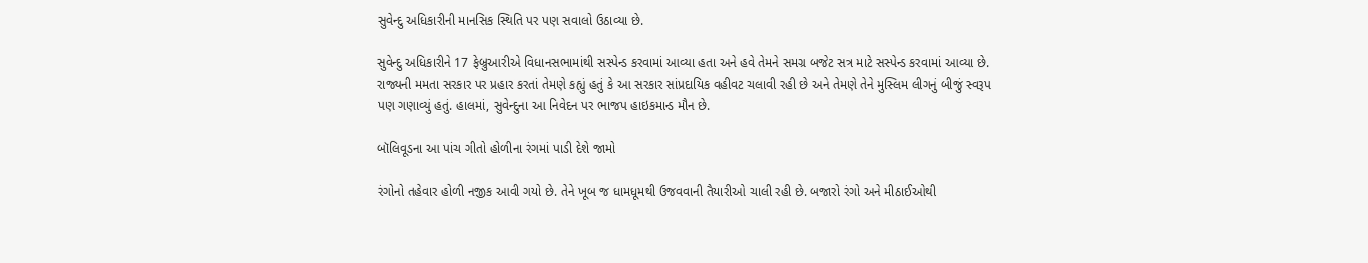સુવેન્દુ અધિકારીની માનસિક સ્થિતિ પર પણ સવાલો ઉઠાવ્યા છે.

સુવેન્દુ અધિકારીને 17 ફેબ્રુઆરીએ વિધાનસભામાંથી સસ્પેન્ડ કરવામાં આવ્યા હતા અને હવે તેમને સમગ્ર બજેટ સત્ર માટે સસ્પેન્ડ કરવામાં આવ્યા છે. રાજ્યની મમતા સરકાર પર પ્રહાર કરતાં તેમણે કહ્યું હતું કે આ સરકાર સાંપ્રદાયિક વહીવટ ચલાવી રહી છે અને તેમણે તેને મુસ્લિમ લીગનું બીજું સ્વરૂપ પણ ગણાવ્યું હતું. હાલમાં, સુવેન્દુના આ નિવેદન પર ભાજપ હાઇકમાન્ડ મૌન છે.

બૉલિવૂડના આ પાંચ ગીતો હોળીના રંગમાં પાડી દેશે જામો

રંગોનો તહેવાર હોળી નજીક આવી ગયો છે. તેને ખૂબ જ ધામધૂમથી ઉજવવાની તૈયારીઓ ચાલી રહી છે. બજારો રંગો અને મીઠાઈઓથી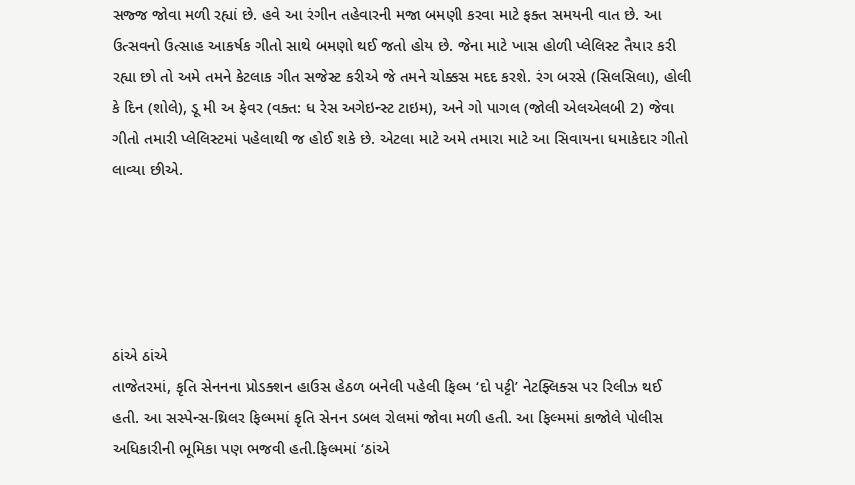સજ્જ જોવા મળી રહ્યાં છે. હવે આ રંગીન તહેવારની મજા બમણી કરવા માટે ફક્ત સમયની વાત છે. આ ઉત્સવનો ઉત્સાહ આકર્ષક ગીતો સાથે બમણો થઈ જતો હોય છે. જેના માટે ખાસ હોળી પ્લેલિસ્ટ તૈયાર કરી રહ્યા છો તો અમે તમને કેટલાક ગીત સજેસ્ટ કરીએ જે તમને ચોક્કસ મદદ કરશે. રંગ બરસે (સિલસિલા), હોલી કે દિન (શોલે), ડૂ મી અ ફેવર (વક્ત: ધ રેસ અગેઇન્સ્ટ ટાઇમ), અને ગો પાગલ (જોલી એલએલબી 2) જેવા ગીતો તમારી પ્લેલિસ્ટમાં પહેલાથી જ હોઈ શકે છે. એટલા માટે અમે તમારા માટે આ સિવાયના ધમાકેદાર ગીતો લાવ્યા છીએ.





ઠાંએ ઠાંએ
તાજેતરમાં, કૃતિ સેનનના પ્રોડક્શન હાઉસ હેઠળ બનેલી પહેલી ફિલ્મ ‘દો પટ્ટી’ નેટફ્લિક્સ પર રિલીઝ થઈ હતી. આ સસ્પેન્સ-થ્રિલર ફિલ્મમાં કૃતિ સેનન ડબલ રોલમાં જોવા મળી હતી. આ ફિલ્મમાં કાજોલે પોલીસ અધિકારીની ભૂમિકા પણ ભજવી હતી.ફિલ્મમાં ‘ઠાંએ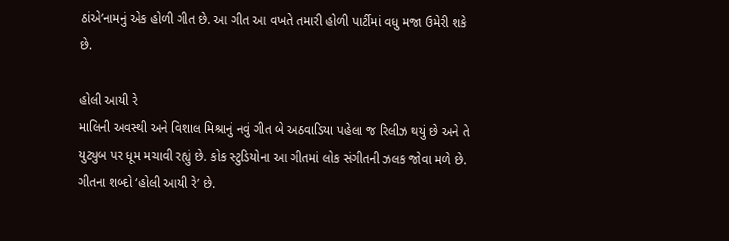ઠાંએ’નામનું એક હોળી ગીત છે. આ ગીત આ વખતે તમારી હોળી પાર્ટીમાં વધુ મજા ઉમેરી શકે છે.

હોલી આયી રે
માલિની અવસ્થી અને વિશાલ મિશ્રાનું નવું ગીત બે અઠવાડિયા પહેલા જ રિલીઝ થયું છે અને તે યુટ્યુબ પર ધૂમ મચાવી રહ્યું છે. કોક સ્ટુડિયોના આ ગીતમાં લોક સંગીતની ઝલક જોવા મળે છે. ગીતના શબ્દો ‘હોલી આયી રે’ છે.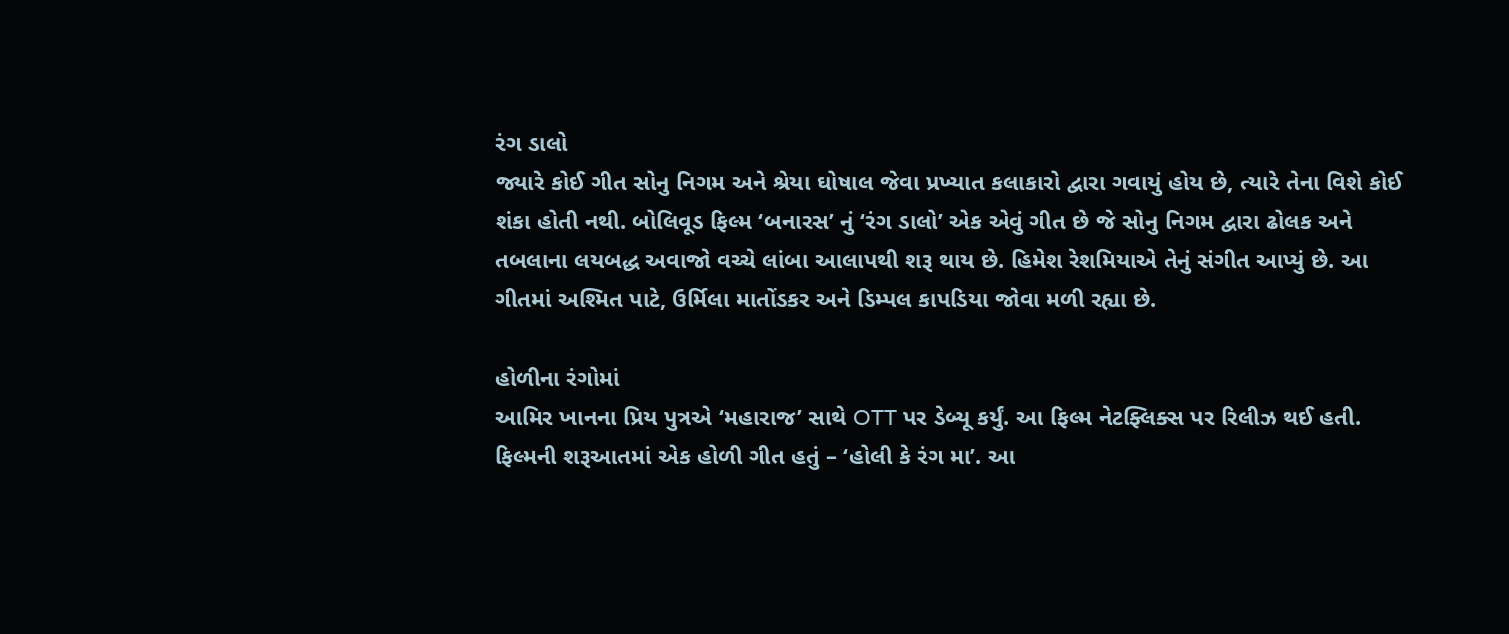રંગ ડાલો
જ્યારે કોઈ ગીત સોનુ નિગમ અને શ્રેયા ઘોષાલ જેવા પ્રખ્યાત કલાકારો દ્વારા ગવાયું હોય છે, ત્યારે તેના વિશે કોઈ શંકા હોતી નથી. બોલિવૂડ ફિલ્મ ‘બનારસ’ નું ‘રંગ ડાલો’ એક એવું ગીત છે જે સોનુ નિગમ દ્વારા ઢોલક અને તબલાના લયબદ્ધ અવાજો વચ્ચે લાંબા આલાપથી શરૂ થાય છે. હિમેશ રેશમિયાએ તેનું સંગીત આપ્યું છે. આ ગીતમાં અશ્મિત પાટે, ઉર્મિલા માતોંડકર અને ડિમ્પલ કાપડિયા જોવા મળી રહ્યા છે.

હોળીના રંગોમાં
આમિર ખાનના પ્રિય પુત્રએ ‘મહારાજ’ સાથે OTT પર ડેબ્યૂ કર્યું. આ ફિલ્મ નેટફ્લિક્સ પર રિલીઝ થઈ હતી. ફિલ્મની શરૂઆતમાં એક હોળી ગીત હતું – ‘હોલી કે રંગ મા’. આ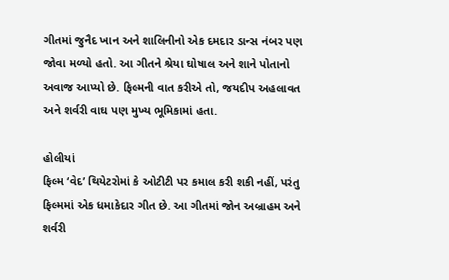ગીતમાં જુનૈદ ખાન અને શાલિનીનો એક દમદાર ડાન્સ નંબર પણ જોવા મળ્યો હતો. આ ગીતને શ્રેયા ઘોષાલ અને શાને પોતાનો અવાજ આપ્યો છે. ફિલ્મની વાત કરીએ તો, જયદીપ અહલાવત અને શર્વરી વાઘ પણ મુખ્ય ભૂમિકામાં હતા.

હોલીયાં
ફિલ્મ ‘વેદ’ થિયેટરોમાં કે ઓટીટી પર કમાલ કરી શકી નહીં, પરંતુ ફિલ્મમાં એક ધમાકેદાર ગીત છે. આ ગીતમાં જોન અબ્રાહમ અને શર્વરી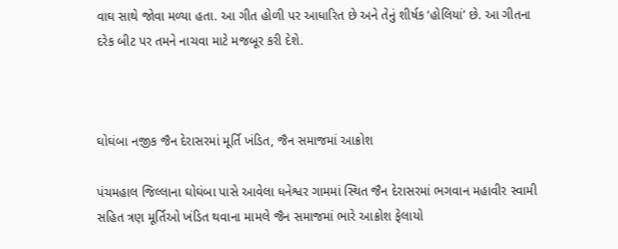વાઘ સાથે જોવા મળ્યા હતા. આ ગીત હોળી પર આધારિત છે અને તેનું શીર્ષક ‘હોલિયાં’ છે. આ ગીતના દરેક બીટ પર તમને નાચવા માટે મજબૂર કરી દેશે.



ઘોઘંબા નજીક જૈન દેરાસરમાં મૂર્તિ ખંડિત, જૈન સમાજમાં આક્રોશ

પંચમહાલ જિલ્લાના ઘોઘંબા પાસે આવેલા ધનેશ્વર ગામમાં સ્થિત જૈન દેરાસરમાં ભગવાન મહાવીર સ્વામી સહિત ત્રણ મૂર્તિઓ ખંડિત થવાના મામલે જૈન સમાજમાં ભારે આક્રોશ ફેલાયો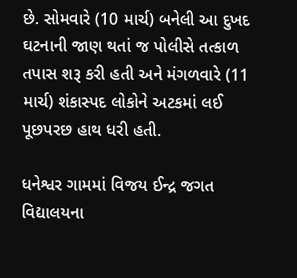છે. સોમવારે (10 માર્ચ) બનેલી આ દુખદ ઘટનાની જાણ થતાં જ પોલીસે તત્કાળ તપાસ શરૂ કરી હતી અને મંગળવારે (11 માર્ચ) શંકાસ્પદ લોકોને અટકમાં લઈ પૂછપરછ હાથ ધરી હતી.

ધનેશ્વર ગામમાં વિજય ઈન્દ્ર જગત વિદ્યાલયના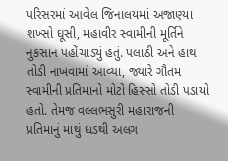પરિસરમાં આવેલ જિનાલયમાં અજાણ્યા શખ્સો ઘૂસી, મહાવીર સ્વામીની મૂર્તિને નુકસાન પહોંચાડ્યું હતું. પલાઠી અને હાથ તોડી નાખવામાં આવ્યા, જ્યારે ગૌતમ સ્વામીની પ્રતિમાનો મોટો હિસ્સો તોડી પડાયો હતો. તેમજ વલ્લભસુરી મહારાજની પ્રતિમાનું માથું ધડથી અલગ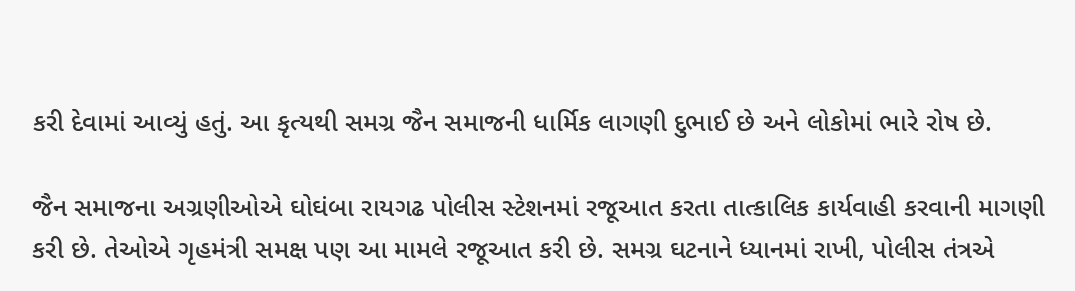કરી દેવામાં આવ્યું હતું. આ કૃત્યથી સમગ્ર જૈન સમાજની ધાર્મિક લાગણી દુભાઈ છે અને લોકોમાં ભારે રોષ છે.

જૈન સમાજના અગ્રણીઓએ ઘોઘંબા રાયગઢ પોલીસ સ્ટેશનમાં રજૂઆત કરતા તાત્કાલિક કાર્યવાહી કરવાની માગણી કરી છે. તેઓએ ગૃહમંત્રી સમક્ષ પણ આ મામલે રજૂઆત કરી છે. સમગ્ર ઘટનાને ધ્યાનમાં રાખી, પોલીસ તંત્રએ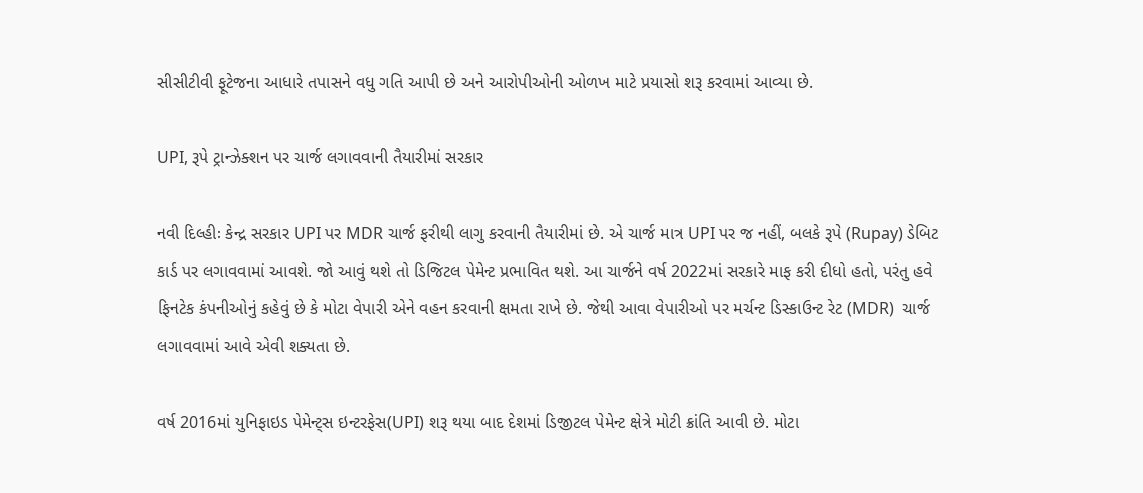સીસીટીવી ફૂટેજના આધારે તપાસને વધુ ગતિ આપી છે અને આરોપીઓની ઓળખ માટે પ્રયાસો શરૂ કરવામાં આવ્યા છે.

UPI, રૂપે ટ્રાન્ઝેક્શન પર ચાર્જ લગાવવાની તૈયારીમાં સરકાર

નવી દિલ્હીઃ કેન્દ્ર સરકાર UPI પર MDR ચાર્જ ફરીથી લાગુ કરવાની તૈયારીમાં છે. એ ચાર્જ માત્ર UPI પર જ નહીં, બલકે રૂપે (Rupay) ડેબિટ કાર્ડ પર લગાવવામાં આવશે. જો આવું થશે તો ડિજિટલ પેમેન્ટ પ્રભાવિત થશે. આ ચાર્જને વર્ષ 2022માં સરકારે માફ કરી દીધો હતો, પરંતુ હવે ફિનટેક કંપનીઓનું કહેવું છે કે મોટા વેપારી એને વહન કરવાની ક્ષમતા રાખે છે. જેથી આવા વેપારીઓ પર મર્ચન્ટ ડિસ્કાઉન્ટ રેટ (MDR)  ચાર્જ લગાવવામાં આવે એવી શક્યતા છે.

વર્ષ 2016માં યુનિફાઇડ પેમેન્ટ્સ ઇન્ટરફેસ(UPI) શરૂ થયા બાદ દેશમાં ડિજીટલ પેમેન્ટ ક્ષેત્રે મોટી ક્રાંતિ આવી છે. મોટા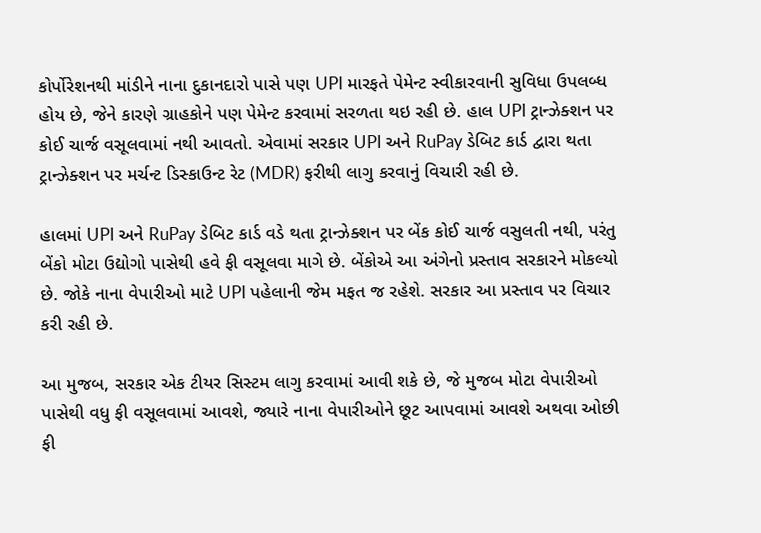કોર્પોરેશનથી માંડીને નાના દુકાનદારો પાસે પણ UPI મારફતે પેમેન્ટ સ્વીકારવાની સુવિધા ઉપલબ્ધ હોય છે, જેને કારણે ગ્રાહકોને પણ પેમેન્ટ કરવામાં સરળતા થઇ રહી છે. હાલ UPI ટ્રાન્ઝેક્શન પર કોઈ ચાર્જ વસૂલવામાં નથી આવતો. એવામાં સરકાર UPI અને RuPay ડેબિટ કાર્ડ દ્વારા થતા ટ્રાન્ઝેક્શન પર મર્ચન્ટ ડિસ્કાઉન્ટ રેટ (MDR) ફરીથી લાગુ કરવાનું વિચારી રહી છે.

હાલમાં UPI અને RuPay ડેબિટ કાર્ડ વડે થતા ટ્રાન્ઝેક્શન પર બેંક કોઈ ચાર્જ વસુલતી નથી, પરંતુ બેંકો મોટા ઉદ્યોગો પાસેથી હવે ફી વસૂલવા માગે છે. બેંકોએ આ અંગેનો પ્રસ્તાવ સરકારને મોકલ્યો છે. જોકે નાના વેપારીઓ માટે UPI પહેલાની જેમ મફત જ રહેશે. સરકાર આ પ્રસ્તાવ પર વિચાર કરી રહી છે.

આ મુજબ, સરકાર એક ટીયર સિસ્ટમ લાગુ કરવામાં આવી શકે છે, જે મુજબ મોટા વેપારીઓ પાસેથી વધુ ફી વસૂલવામાં આવશે, જ્યારે નાના વેપારીઓને છૂટ આપવામાં આવશે અથવા ઓછી ફી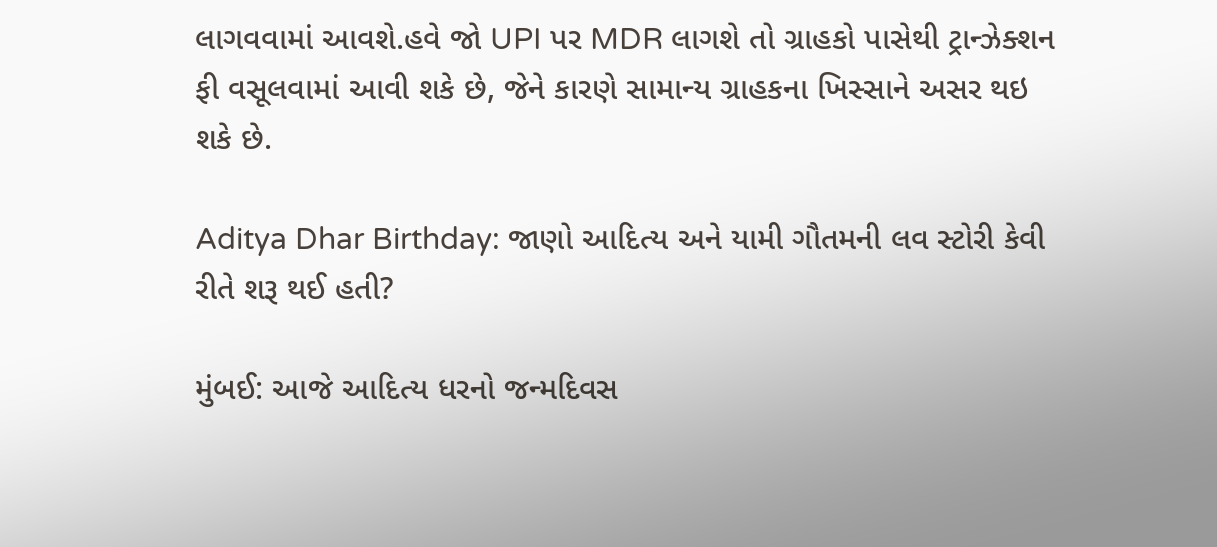લાગવવામાં આવશે.હવે જો UPI પર MDR લાગશે તો ગ્રાહકો પાસેથી ટ્રાન્ઝેક્શન ફી વસૂલવામાં આવી શકે છે, જેને કારણે સામાન્ય ગ્રાહકના ખિસ્સાને અસર થઇ શકે છે.

Aditya Dhar Birthday: જાણો આદિત્ય અને યામી ગૌતમની લવ સ્ટોરી કેવી રીતે શરૂ થઈ હતી?

મુંબઈ: આજે આદિત્ય ધરનો જન્મદિવસ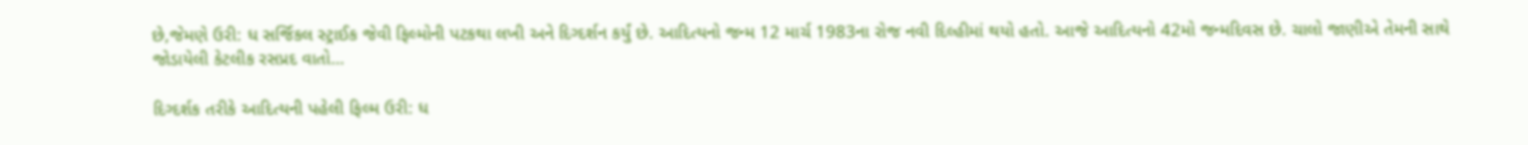છે,જેમણે ઉરી: ધ સર્જિકલ સ્ટ્રાઈક જેવી ફિલ્મોની પટકથા લખી અને દિગ્દર્શન કર્યું છે. આદિત્યનો જન્મ 12 માર્ચ 1983ના રોજ નવી દિલ્હીમાં થયો હતો. આજે આદિત્યનો 42મો જન્મદિવસ છે. ચાલો જાણીએ તેમની સાથે જોડાયેલી કેટલીક રસપ્રદ વાતો…

દિગ્દર્શક તરીકે આદિત્યની પહેલી ફિલ્મ ઉરી: ધ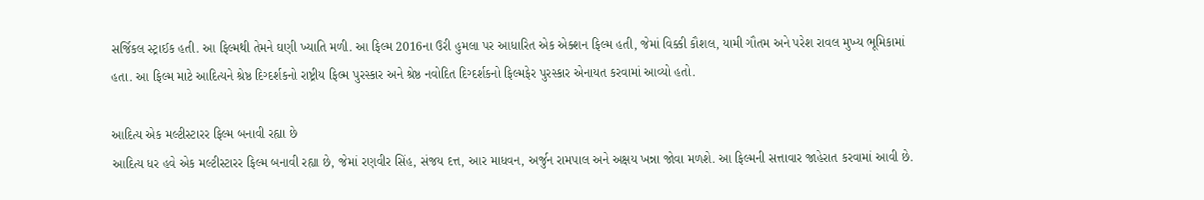સર્જિકલ સ્ટ્રાઈક હતી. આ ફિલ્મથી તેમને ઘણી ખ્યાતિ મળી. આ ફિલ્મ 2016ના ઉરી હુમલા પર આધારિત એક એક્શન ફિલ્મ હતી, જેમાં વિક્કી કૌશલ, યામી ગૌતમ અને પરેશ રાવલ મુખ્ય ભૂમિકામાં હતા. આ ફિલ્મ માટે આદિત્યને શ્રેષ્ઠ દિગ્દર્શકનો રાષ્ટ્રીય ફિલ્મ પુરસ્કાર અને શ્રેષ્ઠ નવોદિત દિગ્દર્શકનો ફિલ્મફેર પુરસ્કાર એનાયત કરવામાં આવ્યો હતો.

આદિત્ય એક મલ્ટીસ્ટારર ફિલ્મ બનાવી રહ્યા છે
આદિત્ય ધર હવે એક મલ્ટીસ્ટારર ફિલ્મ બનાવી રહ્યા છે, જેમાં રણવીર સિંહ, સંજય દત્ત, આર માધવન, અર્જુન રામપાલ અને અક્ષય ખન્ના જોવા મળશે. આ ફિલ્મની સત્તાવાર જાહેરાત કરવામાં આવી છે.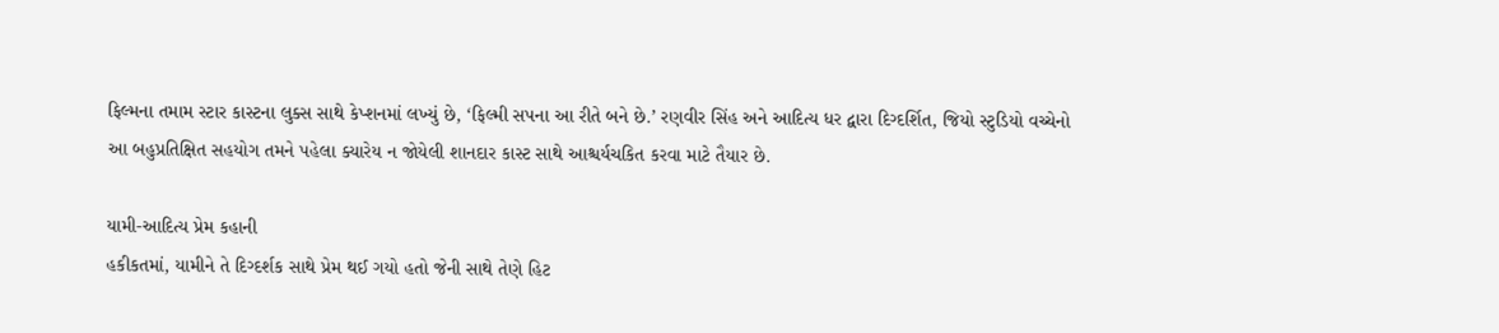ફિલ્મના તમામ સ્ટાર કાસ્ટના લુક્સ સાથે કેપ્શનમાં લખ્યું છે, ‘ફિલ્મી સપના આ રીતે બને છે.’ રણવીર સિંહ અને આદિત્ય ધર દ્વારા દિગ્દર્શિત, જિયો સ્ટુડિયો વચ્ચેનો આ બહુપ્રતિક્ષિત સહયોગ તમને પહેલા ક્યારેય ન જોયેલી શાનદાર કાસ્ટ સાથે આશ્ચર્યચકિત કરવા માટે તૈયાર છે.

યામી-આદિત્ય પ્રેમ કહાની
હકીકતમાં, યામીને તે દિગ્દર્શક સાથે પ્રેમ થઈ ગયો હતો જેની સાથે તેણે હિટ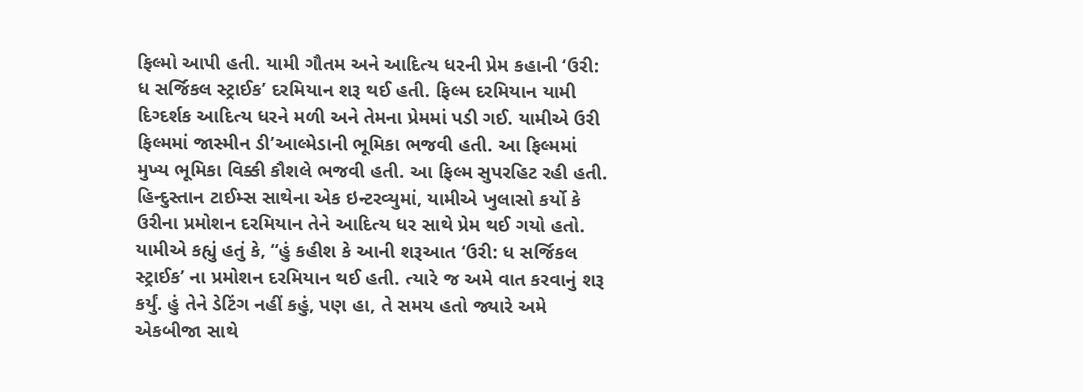ફિલ્મો આપી હતી. યામી ગૌતમ અને આદિત્ય ધરની પ્રેમ કહાની ‘ઉરી: ધ સર્જિકલ સ્ટ્રાઈક’ દરમિયાન શરૂ થઈ હતી. ફિલ્મ દરમિયાન યામી દિગ્દર્શક આદિત્ય ધરને મળી અને તેમના પ્રેમમાં પડી ગઈ. યામીએ ઉરી ફિલ્મમાં જાસ્મીન ડી’આલ્મેડાની ભૂમિકા ભજવી હતી. આ ફિલ્મમાં મુખ્ય ભૂમિકા વિક્કી કૌશલે ભજવી હતી. આ ફિલ્મ સુપરહિટ રહી હતી. હિન્દુસ્તાન ટાઈમ્સ સાથેના એક ઇન્ટરવ્યુમાં, યામીએ ખુલાસો કર્યો કે ઉરીના પ્રમોશન દરમિયાન તેને આદિત્ય ધર સાથે પ્રેમ થઈ ગયો હતો. યામીએ કહ્યું હતું કે, “હું કહીશ કે આની શરૂઆત ‘ઉરી: ધ સર્જિકલ સ્ટ્રાઈક’ ના પ્રમોશન દરમિયાન થઈ હતી. ત્યારે જ અમે વાત કરવાનું શરૂ કર્યું. હું તેને ડેટિંગ નહીં કહું, પણ હા, તે સમય હતો જ્યારે અમે એકબીજા સાથે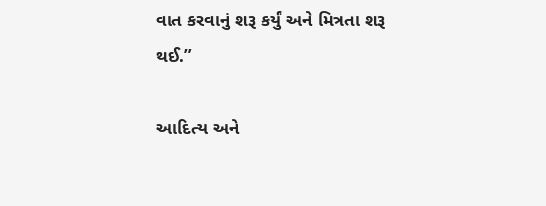વાત કરવાનું શરૂ કર્યું અને મિત્રતા શરૂ થઈ.”

આદિત્ય અને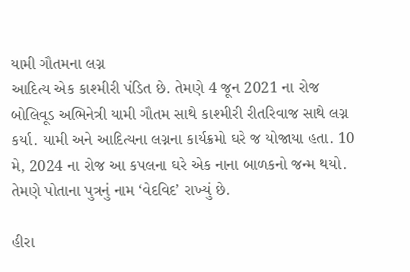યામી ગૌતમના લગ્ન
આદિત્ય એક કાશ્મીરી પંડિત છે. તેમણે 4 જૂન 2021 ના રોજ બોલિવૂડ અભિનેત્રી યામી ગૌતમ સાથે કાશ્મીરી રીતરિવાજ સાથે લગ્ન કર્યા. યામી અને આદિત્યના લગ્નના કાર્યક્રમો ઘરે જ યોજાયા હતા. 10 મે, 2024 ના રોજ આ કપલના ઘરે એક નાના બાળકનો જન્મ થયો. તેમણે પોતાના પુત્રનું નામ ‘વેદવિદ’ રાખ્યું છે.

હીરા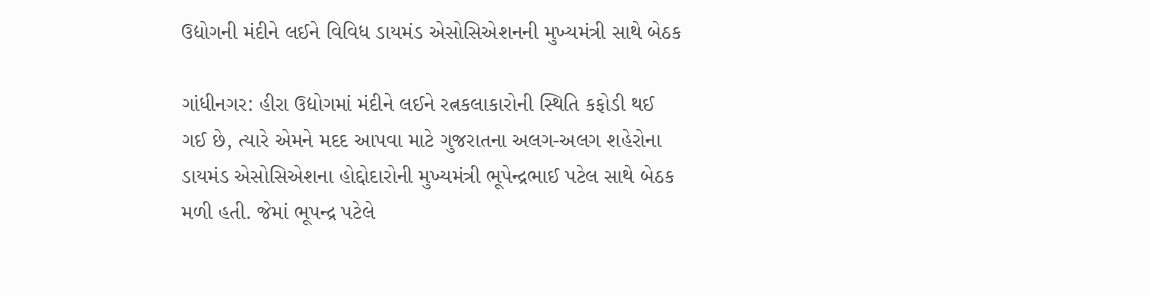ઉદ્યોગની મંદીને લઈને વિવિધ ડાયમંડ એસોસિએશનની મુખ્યમંત્રી સાથે બેઠક

ગાંધીનગર: હીરા ઉદ્યોગમાં મંદીને લઈને રત્નકલાકારોની સ્થિતિ કફોડી થઈ ગઈ છે, ત્યારે એમને મદદ આપવા માટે ગુજરાતના અલગ-અલગ શહેરોના ડાયમંડ એસોસિએશના હોદ્દોદારોની મુખ્યમંત્રી ભૂપેન્દ્રભાઈ પટેલ સાથે બેઠક મળી હતી. જેમાં ભૂપન્દ્ર પટેલે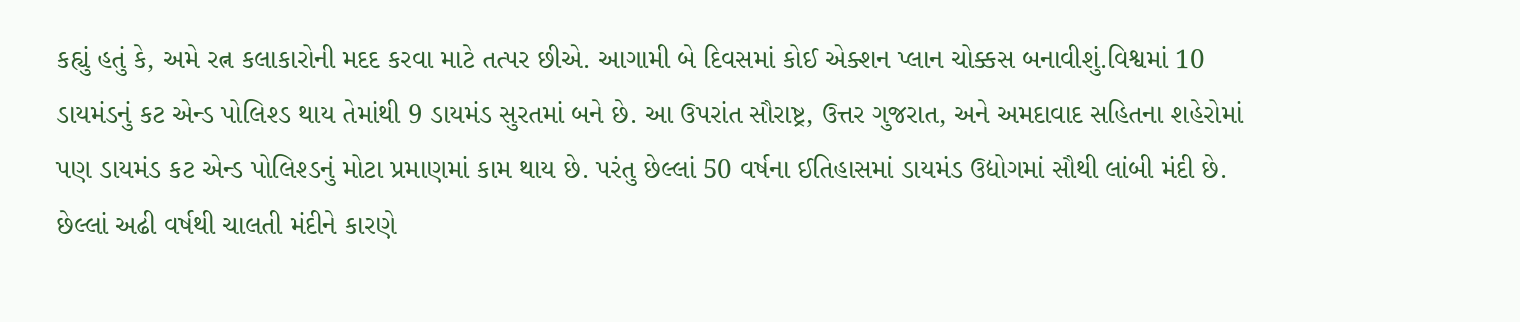કહ્યું હતું કે, અમે રત્ન કલાકારોની મદદ કરવા માટે તત્પર છીએ. આગામી બે દિવસમાં કોઈ એક્શન પ્લાન ચોક્કસ બનાવીશું.વિશ્વમાં 10 ડાયમંડનું કટ એન્ડ પોલિશ્ડ થાય તેમાંથી 9 ડાયમંડ સુરતમાં બને છે. આ ઉપરાંત સૌરાષ્ટ્ર, ઉત્તર ગુજરાત, અને અમદાવાદ સહિતના શહેરોમાં પણ ડાયમંડ કટ એન્ડ પોલિશ્ડનું મોટા પ્રમાણમાં કામ થાય છે. પરંતુ છેલ્લાં 50 વર્ષના ઈતિહાસમાં ડાયમંડ ઉદ્યોગમાં સૌથી લાંબી મંદી છે. છેલ્લાં અઢી વર્ષથી ચાલતી મંદીને કારણે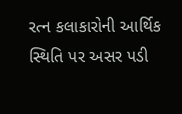રત્ન કલાકારોની આર્થિક સ્થિતિ પર અસર પડી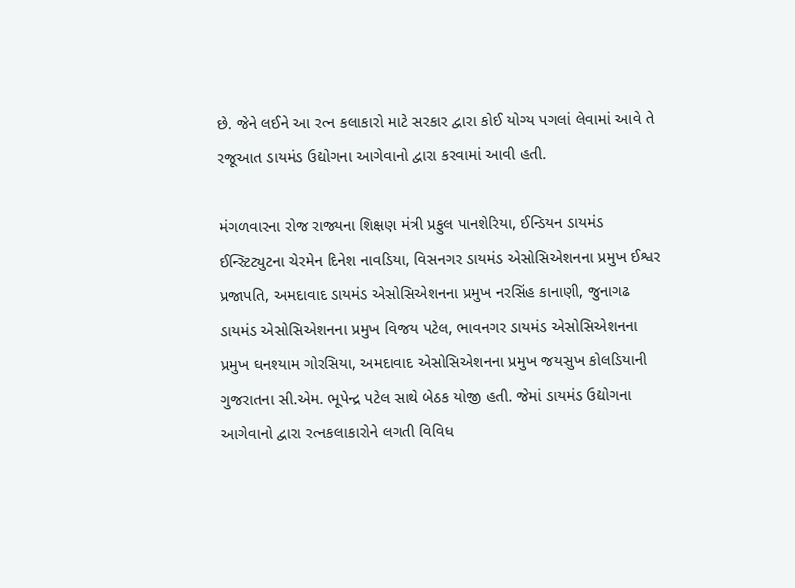છે. જેને લઈને આ રત્ન કલાકારો માટે સરકાર દ્વારા કોઈ યોગ્ય પગલાં લેવામાં આવે તે રજૂઆત ડાયમંડ ઉદ્યોગના આગેવાનો દ્વારા કરવામાં આવી હતી.

મંગળવારના રોજ રાજ્યના શિક્ષણ મંત્રી પ્રફુલ પાનશેરિયા, ઈન્ડિયન ડાયમંડ ઈન્સ્ટિટ્યુટના ચેરમેન દિનેશ નાવડિયા, વિસનગર ડાયમંડ એસોસિએશનના પ્રમુખ ઈશ્વર પ્રજાપતિ, અમદાવાદ ડાયમંડ એસોસિએશનના પ્રમુખ નરસિંહ કાનાણી, જુનાગઢ ડાયમંડ એસોસિએશનના પ્રમુખ વિજય પટેલ, ભાવનગર ડાયમંડ એસોસિએશનના પ્રમુખ ઘનશ્યામ ગોરસિયા, અમદાવાદ એસોસિએશનના પ્રમુખ જયસુખ કોલડિયાની ગુજરાતના સી.એમ. ભૂપેન્દ્ર પટેલ સાથે બેઠક યોજી હતી. જેમાં ડાયમંડ ઉદ્યોગના આગેવાનો દ્વારા રત્નકલાકારોને લગતી વિવિધ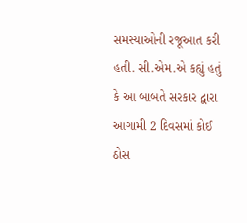સમસ્યાઓની રજૂઆત કરી હતી. સી.એમ.એ કહ્યું હતું કે આ બાબતે સરકાર દ્વારા આગામી 2 દિવસમાં કોઈ ઠોસ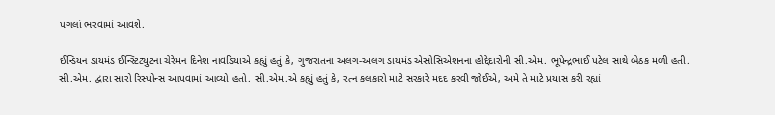પગલાં ભરવામાં આવશે.

ઈન્ડિયન ડાયમંડ ઈન્સ્ટિટ્યુટના ચેરેમન દિનેશ નાવડિયાએ કહ્યું હતું કે, ગુજરાતના અલગ-અલગ ડાયમંડ એસોસિએશનના હોદ્દેદારોની સી.એમ. ભૂપેન્દ્રભાઈ પટેલ સાથે બેઠક મળી હતી. સી.એમ. દ્વારા સારો રિસ્પોન્સ આપવામાં આવ્યો હતો. સી.એમ.એ કહ્યું હતું કે, રત્ન કલકારો માટે સરકારે મદદ કરવી જોઈએ, અમે તે માટે પ્રયાસ કરી રહ્યાં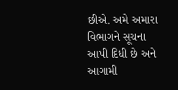છીએ. અમે અમારા વિભાગને સૂચના આપી દિધી છે અને આગામી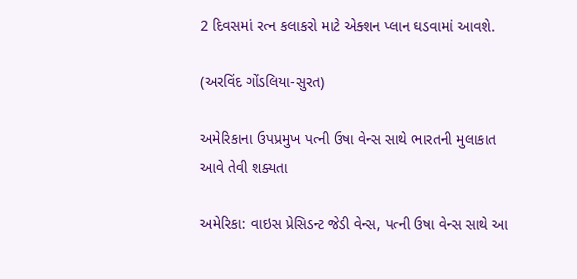2 દિવસમાં રત્ન કલાકરો માટે એક્શન પ્લાન ઘડવામાં આવશે.

(અરવિંદ ગોંડલિયા-સુરત)

અમેરિકાના ઉપપ્રમુખ પત્ની ઉષા વેન્સ સાથે ભારતની મુલાકાત આવે તેવી શક્યતા

અમેરિકા: વાઇસ પ્રેસિડન્ટ જેડી વેન્સ, પત્ની ઉષા વેન્સ સાથે આ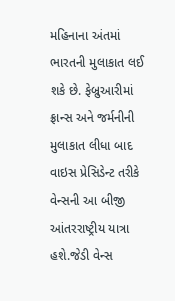મહિનાના અંતમાં ભારતની મુલાકાત લઈ શકે છે. ફેબ્રુઆરીમાં ફ્રાન્સ અને જર્મનીની મુલાકાત લીધા બાદ વાઇસ પ્રેસિડેન્ટ તરીકે વેન્સની આ બીજી આંતરરાષ્ટ્રીય યાત્રા હશે.જેડી વેન્સ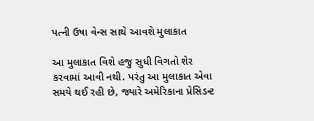પત્ની ઉષા વેન્સ સાથે આવશે મુલાકાત

આ મુલાકાત વિશે હજુ સુધી વિગતો શેર કરવામાં આવી નથી. પરંતુ આ મુલાકાત એવા સમયે થઈ રહી છે, જ્યારે અમેરિકાના પ્રેસિડન્ટ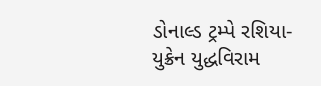ડોનાલ્ડ ટ્રમ્પે રશિયા-યુક્રેન યુદ્ધવિરામ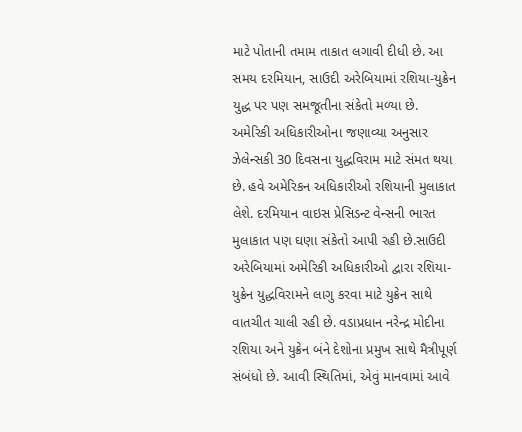માટે પોતાની તમામ તાકાત લગાવી દીધી છે. આ સમય દરમિયાન, સાઉદી અરેબિયામાં રશિયા-યુક્રેન યુદ્ધ પર પણ સમજૂતીના સંકેતો મળ્યા છે. અમેરિકી અધિકારીઓના જણાવ્યા અનુસાર ઝેલેન્સકી 30 દિવસના યુદ્ધવિરામ માટે સંમત થયા છે. હવે અમેરિકન અધિકારીઓ રશિયાની મુલાકાત લેશે. દરમિયાન વાઇસ પ્રેસિડન્ટ વેન્સની ભારત મુલાકાત પણ ઘણા સંકેતો આપી રહી છે.સાઉદી અરેબિયામાં અમેરિકી અધિકારીઓ દ્વારા રશિયા-યુક્રેન યુદ્ધવિરામને લાગુ કરવા માટે યુક્રેન સાથે વાતચીત ચાલી રહી છે. વડાપ્રધાન નરેન્દ્ર મોદીના રશિયા અને યુક્રેન બંને દેશોના પ્રમુખ સાથે મૈત્રીપૂર્ણ સંબંધો છે. આવી સ્થિતિમાં, એવું માનવામાં આવે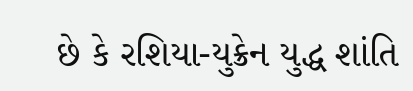છે કે રશિયા-યુક્રેન યુદ્ધ શાંતિ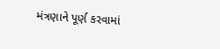મંત્રણાને પૂર્ણ કરવામાં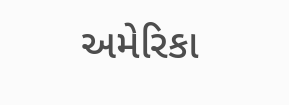અમેરિકા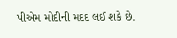પીએમ મોદીની મદદ લઈ શકે છે.